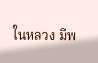ในหลวง มีพ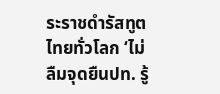ระราชดำรัสทูตไทยทั่วโลก ‘ไม่ลืมจุดยืนปท. รู้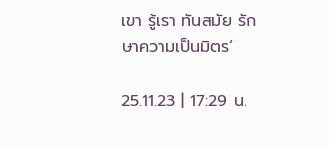เขา รู้เรา ทันสมัย รักษาความเป็นมิตร’

25.11.23 | 17:29 น.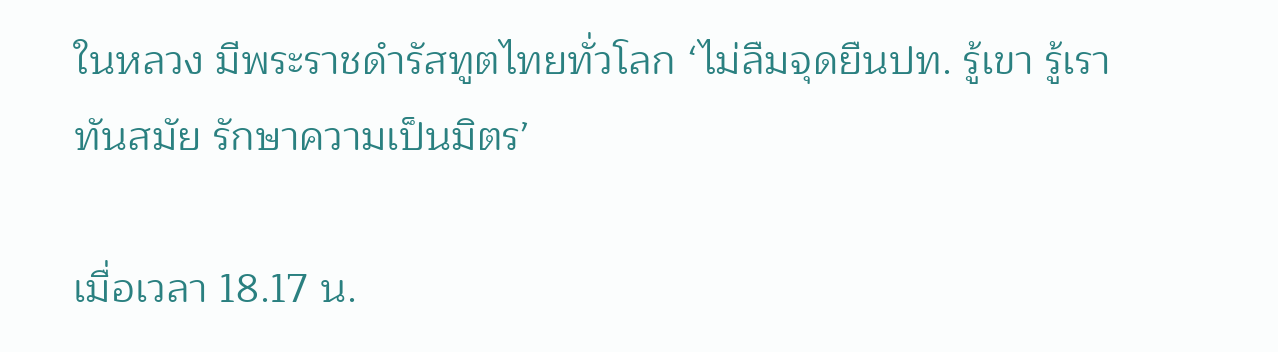ในหลวง มีพระราชดำรัสทูตไทยทั่วโลก ‘ไม่ลืมจุดยืนปท. รู้เขา รู้เรา ทันสมัย รักษาความเป็นมิตร’

เมื่อเวลา 18.17 น.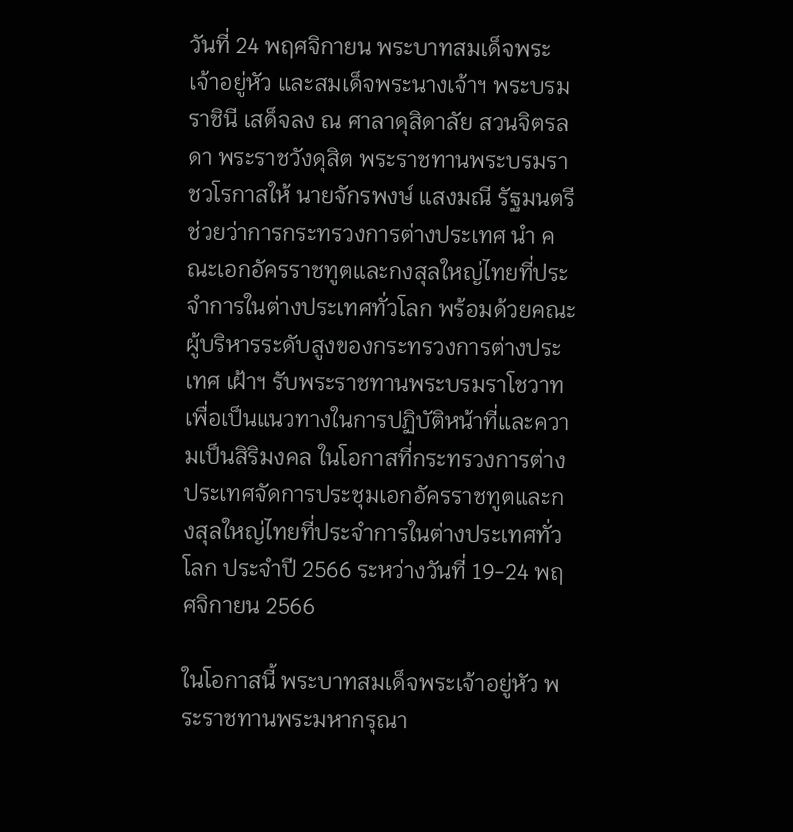วันที่ 24 พฤศจิกายน พระบาทสมเด็จพระเจ้าอยู่หัว และสมเด็จพระนางเจ้าฯ พระบรมราชินี เสด็จลง ณ ศาลาดุสิดาลัย สวนจิตรลดา พระราชวังดุสิต พระราชทานพระบรมราชวโรกาสให้ นายจักรพงษ์ แสงมณี รัฐมนตรีช่วยว่าการกระทรวงการต่างประเทศ นำ คณะเอกอัครราชทูตและกงสุลใหญ่ไทยที่ประจำการในต่างประเทศทั่วโลก พร้อมด้วยคณะผู้บริหารระดับสูงของกระทรวงการต่างประเทศ เฝ้าฯ รับพระราชทานพระบรมราโชวาท เพื่อเป็นแนวทางในการปฏิบัติหน้าที่และความเป็นสิริมงคล ในโอกาสที่กระทรวงการต่างประเทศจัดการประชุมเอกอัครราชทูตและกงสุลใหญ่ไทยที่ประจำการในต่างประเทศทั่วโลก ประจำปี 2566 ระหว่างวันที่ 19-24 พฤศจิกายน 2566

ในโอกาสนี้ พระบาทสมเด็จพระเจ้าอยู่หัว พระราชทานพระมหากรุณา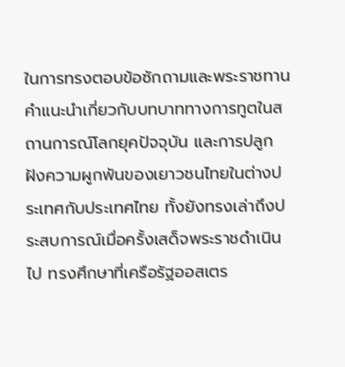ในการทรงตอบข้อซักถามและพระราชทานคำแนะนำเกี่ยวกับบทบาททางการทูตในสถานการณ์โลกยุคปัจจุบัน และการปลูกฝังความผูกพันของเยาวชนไทยในต่างประเทศกับประเทศไทย ทั้งยังทรงเล่าถึงประสบการณ์เมื่อครั้งเสด็จพระราชดำเนินไป ทรงศึกษาที่เครือรัฐออสเตร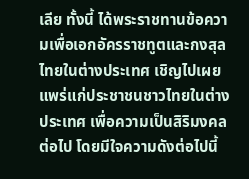เลีย ทั้งนี้ ได้พระราชทานข้อความเพื่อเอกอัครราชทูตและกงสุลไทยในต่างประเทศ เชิญไปเผยแพร่แก่ประชาชนชาวไทยในต่างประเทศ เพื่อความเป็นสิริมงคลต่อไป โดยมีใจความดังต่อไปนี้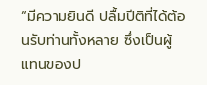“มีความยินดี ปลื้มปีติที่ได้ต้อนรับท่านทั้งหลาย ซึ่งเป็นผู้แทนของป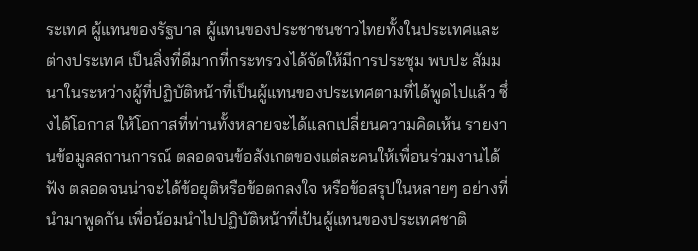ระเทศ ผู้แทนของรัฐบาล ผู้แทนของประชาชนชาวไทยทั้งในประเทศและต่างประเทศ เป็นสิ่งที่ดีมากที่กระทรวงได้จัดให้มีการประชุม พบปะ สัมมนาในระหว่างผู้ที่ปฏิบัติหน้าที่เป็นผู้แทนของประเทศตามที่ได้พูดไปแล้ว ซึ่งได้โอกาส ให้โอกาสที่ท่านทั้งหลายจะได้แลกเปลี่ยนความคิดเห้น รายงานข้อมูลสถานการณ์ ตลอดจนข้อสังเกตของแต่ละคนให้เพื่อนร่วมงานได้ฟัง ตลอดจนน่าจะได้ข้อยุติหรือข้อตกลงใจ หรือข้อสรุปในหลายๆ อย่างที่นำมาพูดกัน เพื่อน้อมนำไปปฏิบัติหน้าที่เป้นผู้แทนของประเทศชาติ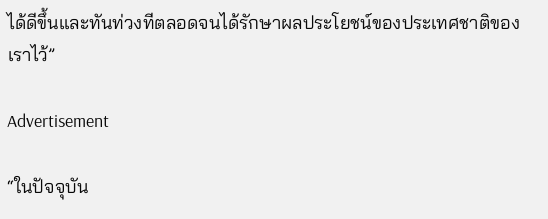ได้ดีขึ้นและทันท่วงทีตลอดจนได้รักษาผลประโยชน์ของประเทศชาติของเราไว้”

Advertisement

“ในปัจจุบัน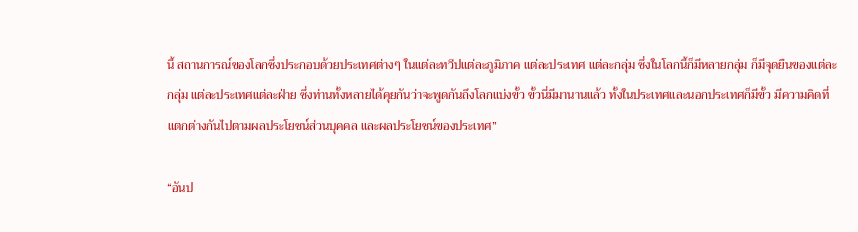นี้ สถานการณ์ของโลกซึ่งประกอบด้วยประเทศต่างๆ ในแต่ละทวีปแต่ละภูมิภาค แต่ละประเทศ แต่ละกลุ่ม ซึ่งในโลกนี้ก็มีหลายกลุ่ม ก็มีจุดยืนของแต่ละกลุ่ม แต่ละประเทศแต่ละฝ่าย ซึ่งท่านทั้งหลายได้คุยกันว่าจะพูดกันถึงโลกแบ่งขั้ว ขั้วนี่มีมานานแล้ว ทั้งในประเทศและนอกประเทศก็มีขั้ว มีความคิดที่แตกต่างกันไปตามผลประโยชน์ส่วนบุคคล และผลประโยชน์ของประเทศ”

“อันป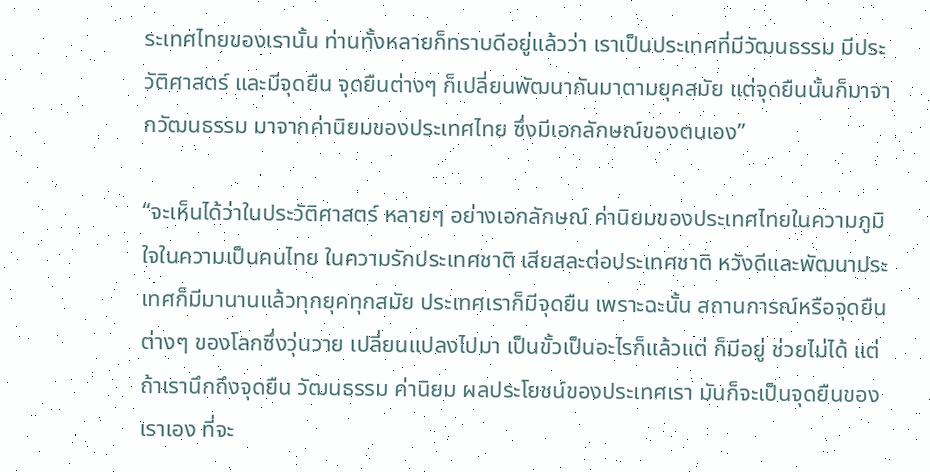ระเทศไทยของเรานั้น ท่านทั้งหลายก็ทราบดีอยู่แล้วว่า เราเป็นประเทศที่มีวัฒนธรรม มีประวัติศาสตร์ และมีจุดยืน จุดยืนต่างๆ ก็เปลี่ยนพัฒนากันมาตามยุคสมัย แต่จุดยืนนั้นก็มาจากวัฒนธรรม มาจากค่านิยมของประเทศไทย ซึ่งมีเอกลักษณ์ของตนเอง”

“จะเห็นได้ว่าในประวัติศาสตร์ หลายๆ อย่างเอกลักษณ์ ค่านิยมของประเทศไทยในความภูมิใจในความเป็นคนไทย ในความรักประเทศชาติ เสียสละต่อประเทศชาติ หวังดีและพัฒนาประเทศก็มีมานานแล้วทุกยุคทุกสมัย ประเทศเราก็มีจุดยืน เพราะฉะนั้น สถานการณ์หรือจุดยืนต่างๆ ของโลกซึ่งวุ่นวาย เปลี่ยนแปลงไปมา เป็นขั้วเป็นอะไรก็แล้วแต่ ก็มีอยู่ ช่วยไม่ได้ แต่ถ้าเรานึกถึงจุดยืน วัฒนธรรม ค่านิยม ผลประโยชน์ของประเทศเรา มันก็จะเป็นจุดยืนของเราเอง ที่จะ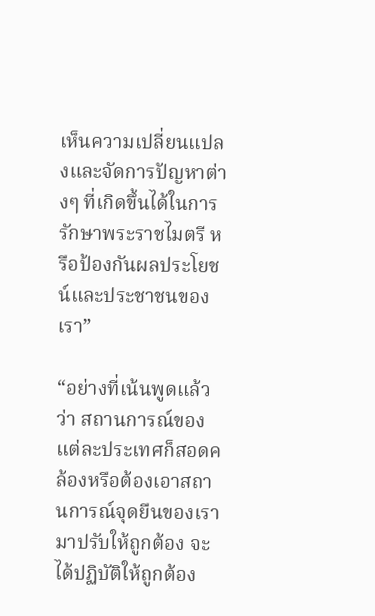เห็นความเปลี่ยนแปลงและจัดการปัญหาต่างๆ ที่เกิดขึ้นได้ในการรักษาพระราชไมตรี หรือป้องกันผลประโยชน์และประชาชนของเรา”

“อย่างที่เน้นพูดแล้วว่า สถานการณ์ของแต่ละประเทศก็สอดคล้องหรือต้องเอาสถานการณ์จุดยืนของเรามาปรับให้ถูกต้อง จะได้ปฏิบัติให้ถูกต้อง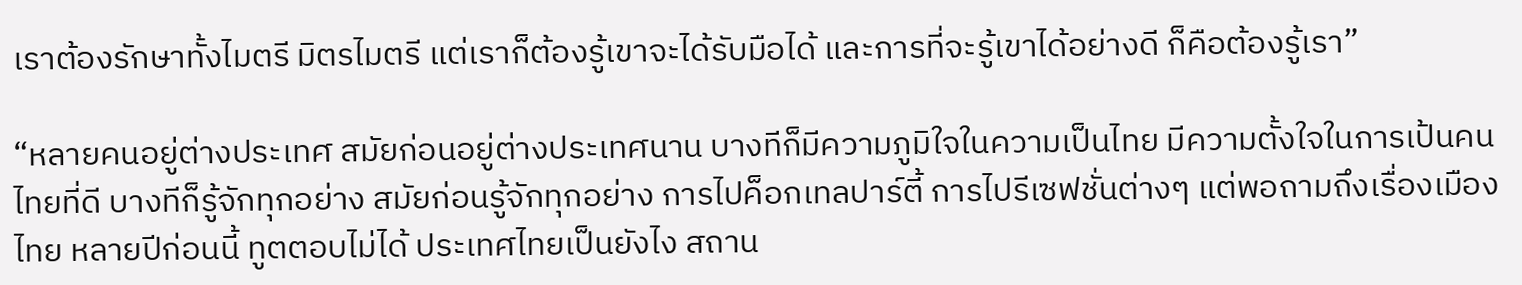เราต้องรักษาทั้งไมตรี มิตรไมตรี แต่เราก็ต้องรู้เขาจะได้รับมือได้ และการที่จะรู้เขาได้อย่างดี ก็คือต้องรู้เรา”

“หลายคนอยู่ต่างประเทศ สมัยก่อนอยู่ต่างประเทศนาน บางทีก็มีความภูมิใจในความเป็นไทย มีความตั้งใจในการเป้นคนไทยที่ดี บางทีก็รู้จักทุกอย่าง สมัยก่อนรู้จักทุกอย่าง การไปค็อกเทลปาร์ตี้ การไปรีเซฟชั่นต่างๆ แต่พอถามถึงเรื่องเมืองไทย หลายปีก่อนนี้ ทูตตอบไม่ได้ ประเทศไทยเป็นยังไง สถาน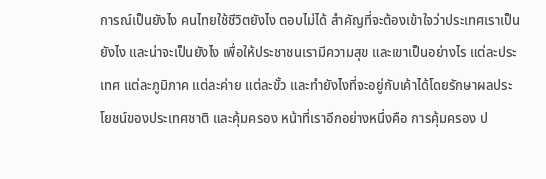การณ์เป็นยังไง คนไทยใช้ชีวิตยังไง ตอบไม่ได้ สำคัญที่จะต้องเข้าใจว่าประเทศเราเป็นยังไง และน่าจะเป็นยังไง เพื่อให้ประชาชนเรามีความสุข และเขาเป็นอย่างไร แต่ละประเทศ แต่ละภูมิภาค แต่ละค่าย แต่ละขั้ว และทำยังไงที่จะอยู่กับเค้าได้โดยรักษาผลประโยชน์ของประเทศชาติ และคุ้มครอง หน้าที่เราอีกอย่างหนึ่งคือ การคุ้มครอง ป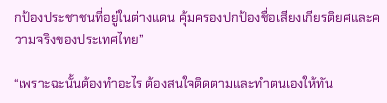กป้องประชาชนที่อยู่ในต่างแดน คุ้มครองปกป้องชื่อเสียงเกียรติยศและความจริงของประเทศไทย”

“เพราะฉะนั้นต้องทำอะไร ต้องสนใจติดตามและทำตนเองให้ทัน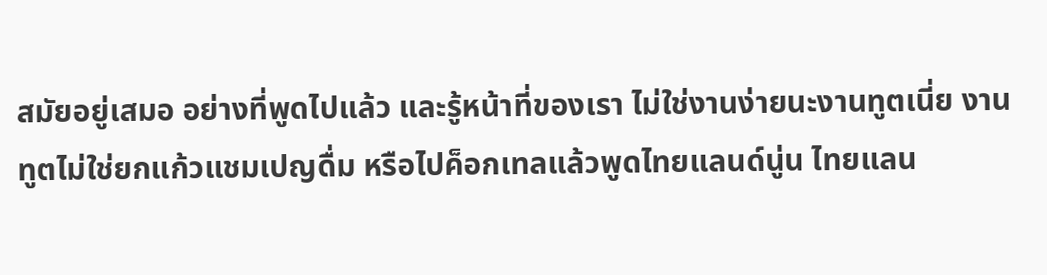สมัยอยู่เสมอ อย่างที่พูดไปแล้ว และรู้หน้าที่ของเรา ไม่ใช่งานง่ายนะงานทูตเนี่ย งานทูตไม่ใช่ยกแก้วแชมเปญดื่ม หรือไปค็อกเทลแล้วพูดไทยแลนด์นู่น ไทยแลน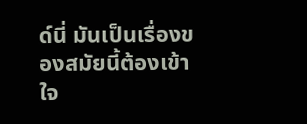ด์นี่ มันเป็นเรื่องของสมัยนี้ต้องเข้าใจ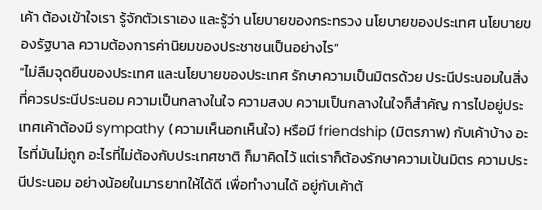เค้า ต้องเข้าใจเรา รู้จักตัวเราเอง และรู้ว่า นโยบายของกระทรวง นโยบายของประเทศ นโยบายของรัฐบาล ความต้องการค่านิยมของประชาชนเป็นอย่างไร”
“ไม่ลืมจุดยืนของประเทศ และนโยบายของประเทศ รักษาความเป็นมิตรด้วย ประนีประนอมในสิ่งที่ควรประนีประนอม ความเป็นกลางในใจ ความสงบ ความเป็นกลางในใจก็สำคัญ การไปอยู่ประเทศเค้าต้องมี sympathy (ความเห็นอกเห็นใจ) หรือมี friendship (มิตรภาพ) กับเค้าบ้าง อะไรที่มันไม่ถูก อะไรที่ไม่ต้องกับประเทศชาติ ก็มาคิดไว้ แต่เราก็ต้องรักษาความเป้นมิตร ความประนีประนอม อย่างน้อยในมารยาทให้ได้ดี เพื่อทำงานได้ อยู่กับเค้าต้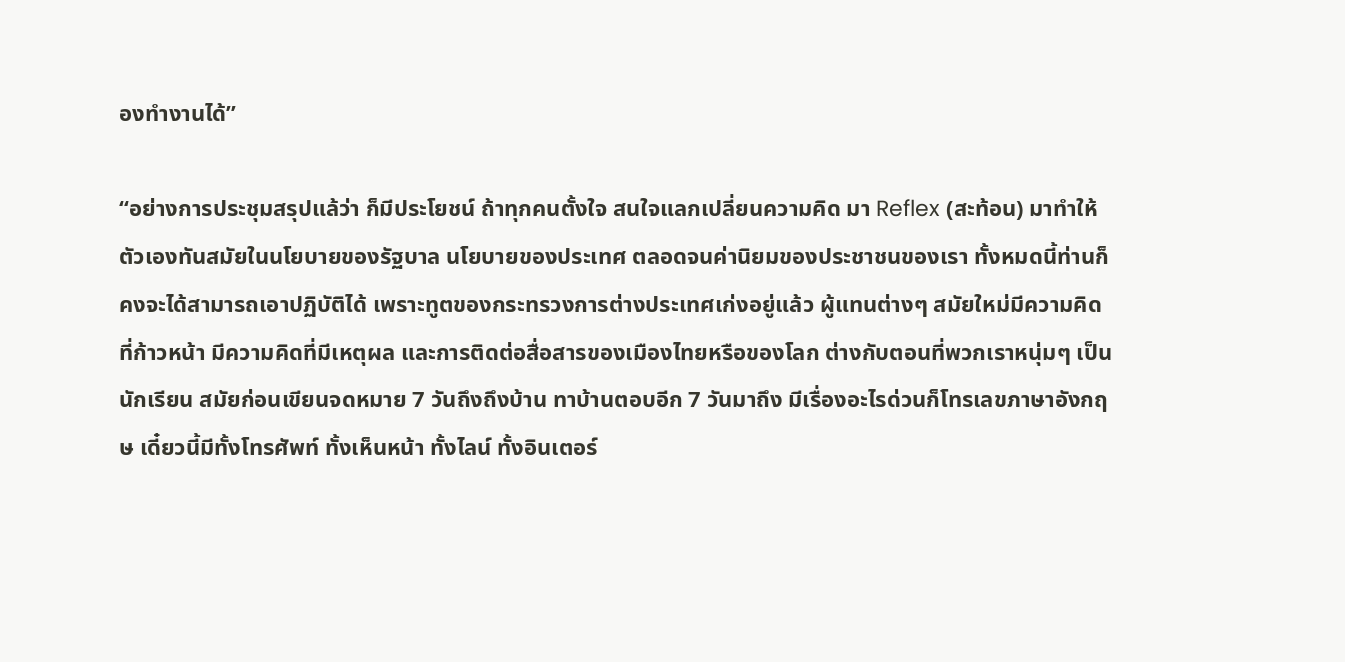องทำงานได้”

“อย่างการประชุมสรุปแล้ว่า ก็มีประโยชน์ ถ้าทุกคนตั้งใจ สนใจแลกเปลี่ยนความคิด มา Reflex (สะท้อน) มาทำให้ตัวเองทันสมัยในนโยบายของรัฐบาล นโยบายของประเทศ ตลอดจนค่านิยมของประชาชนของเรา ทั้งหมดนี้ท่านก็คงจะได้สามารถเอาปฏิบัติได้ เพราะทูตของกระทรวงการต่างประเทศเก่งอยู่แล้ว ผู้แทนต่างๆ สมัยใหม่มีความคิดที่ก้าวหน้า มีความคิดที่มีเหตุผล และการติดต่อสื่อสารของเมืองไทยหรือของโลก ต่างกับตอนที่พวกเราหนุ่มๆ เป็นนักเรียน สมัยก่อนเขียนจดหมาย 7 วันถึงถึงบ้าน ทาบ้านตอบอีก 7 วันมาถึง มีเรื่องอะไรด่วนก็โทรเลขภาษาอังกฤษ เดี๋ยวนี้มีทั้งโทรศัพท์ ทั้งเห็นหน้า ทั้งไลน์ ทั้งอินเตอร์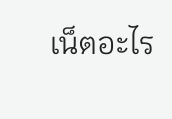เน็ตอะไร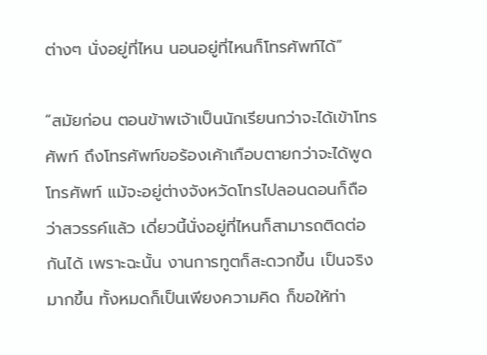ต่างๆ นั่งอยู่ที่ไหน นอนอยู่ที่ไหนก็โทรศัพท์ได้”

“สมัยก่อน ตอนข้าพเจ้าเป็นนักเรียนกว่าจะได้เข้าโทรศัพท์ ถึงโทรศัพท์ขอร้องเค้าเกือบตายกว่าจะได้พูดโทรศัพท์ แม้จะอยู่ต่างจังหวัดโทรไปลอนดอนก็ถือว่าสวรรค์แล้ว เดี่ยวนี้นั่งอยู่ที่ไหนก็สามารถติดต่อกันได้ เพราะฉะนั้น งานการทูตก็สะดวกขึ้น เป็นจริงมากขึ้น ทั้งหมดก็เป็นเพียงความคิด ก็ขอให้ท่า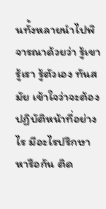นทั้งหลายนำไปพิจารณาด้วยว่า รู้เขา รู้เรา รู้ตัวเอง ทันสมัย เข้าใจว่าจะต้องปฏิบัติหน้าที่อย่างไร มีอะไรปรึกษาหารือกัน ติด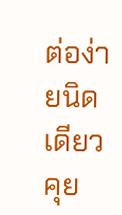ต่อง่ายนิดเดียวคุย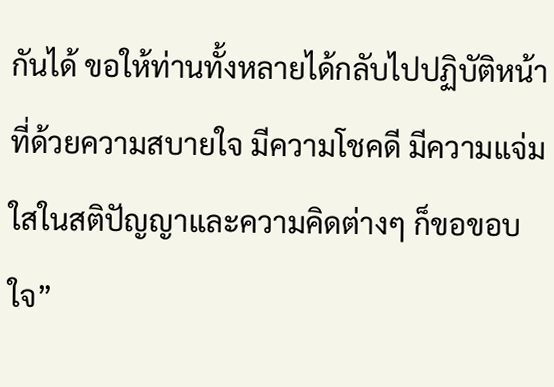กันได้ ขอให้ท่านทั้งหลายได้กลับไปปฏิบัติหน้าที่ด้วยความสบายใจ มีความโชคดี มีความแจ่มใสในสติปัญญาและความคิดต่างๆ ก็ขอขอบใจ”